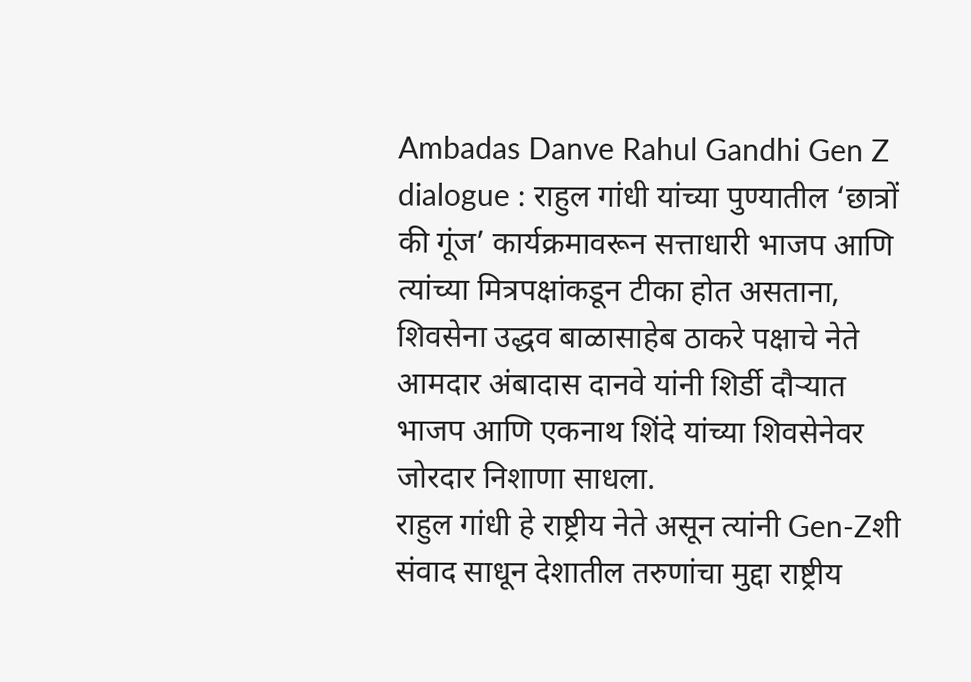Ambadas Danve Rahul Gandhi Gen Z dialogue : राहुल गांधी यांच्या पुण्यातील ‘छात्रों की गूंज’ कार्यक्रमावरून सत्ताधारी भाजप आणि त्यांच्या मित्रपक्षांकडून टीका होत असताना, शिवसेना उद्धव बाळासाहेब ठाकरे पक्षाचे नेते आमदार अंबादास दानवे यांनी शिर्डी दौऱ्यात भाजप आणि एकनाथ शिंदे यांच्या शिवसेनेवर जोरदार निशाणा साधला.
राहुल गांधी हे राष्ट्रीय नेते असून त्यांनी Gen-Zशी संवाद साधून देशातील तरुणांचा मुद्दा राष्ट्रीय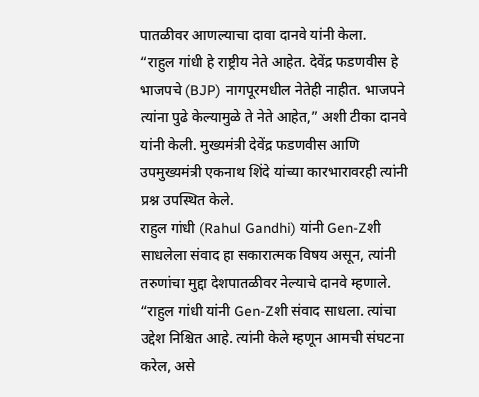पातळीवर आणल्याचा दावा दानवे यांनी केला.
“राहुल गांधी हे राष्ट्रीय नेते आहेत. देवेंद्र फडणवीस हे भाजपचे (BJP) नागपूरमधील नेतेही नाहीत. भाजपने त्यांना पुढे केल्यामुळे ते नेते आहेत,” अशी टीका दानवे यांनी केली. मुख्यमंत्री देवेंद्र फडणवीस आणि उपमुख्यमंत्री एकनाथ शिंदे यांच्या कारभारावरही त्यांनी प्रश्न उपस्थित केले.
राहुल गांधी (Rahul Gandhi) यांनी Gen-Zशी साधलेला संवाद हा सकारात्मक विषय असून, त्यांनी तरुणांचा मुद्दा देशपातळीवर नेल्याचे दानवे म्हणाले. “राहुल गांधी यांनी Gen-Zशी संवाद साधला. त्यांचा उद्देश निश्चित आहे. त्यांनी केले म्हणून आमची संघटना करेल, असे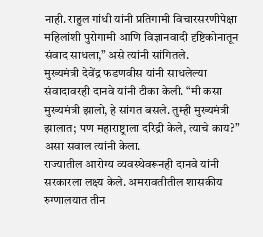नाही. राहुल गांधी यांनी प्रतिगामी विचारसरणीपेक्षा महिलांशी पुरोगामी आणि विज्ञानवादी दृष्टिकोनातून संवाद साधला,” असे त्यांनी सांगितले.
मुख्यमंत्री देवेंद्र फडणवीस यांनी साधलेल्या संवादावरही दानवे यांनी टीका केली. “मी कसा मुख्यमंत्री झालो, हे सांगत बसले. तुम्ही मुख्यमंत्री झालात; पण महाराष्ट्राला दरिद्री केले, त्याचे काय?” असा सवाल त्यांनी केला.
राज्यातील आरोग्य व्यवस्थेवरूनही दानवे यांनी सरकारला लक्ष्य केले. अमरावतीतील शासकीय रुग्णालयात तीन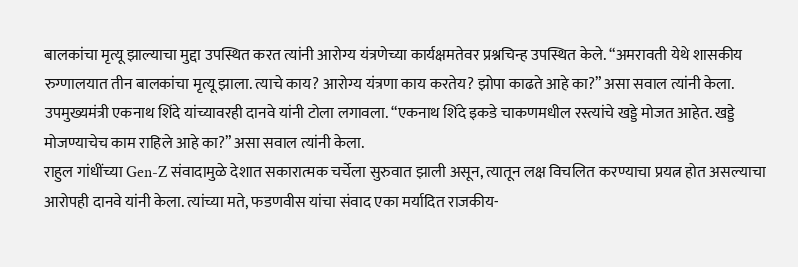बालकांचा मृत्यू झाल्याचा मुद्दा उपस्थित करत त्यांनी आरोग्य यंत्रणेच्या कार्यक्षमतेवर प्रश्नचिन्ह उपस्थित केले. “अमरावती येथे शासकीय रुग्णालयात तीन बालकांचा मृत्यू झाला. त्याचे काय? आरोग्य यंत्रणा काय करतेय? झोपा काढते आहे का?” असा सवाल त्यांनी केला.
उपमुख्यमंत्री एकनाथ शिंदे यांच्यावरही दानवे यांनी टोला लगावला. “एकनाथ शिंदे इकडे चाकणमधील रस्त्यांचे खड्डे मोजत आहेत. खड्डे मोजण्याचेच काम राहिले आहे का?” असा सवाल त्यांनी केला.
राहुल गांधींच्या Gen-Z संवादामुळे देशात सकारात्मक चर्चेला सुरुवात झाली असून, त्यातून लक्ष विचलित करण्याचा प्रयत्न होत असल्याचा आरोपही दानवे यांनी केला. त्यांच्या मते, फडणवीस यांचा संवाद एका मर्यादित राजकीय-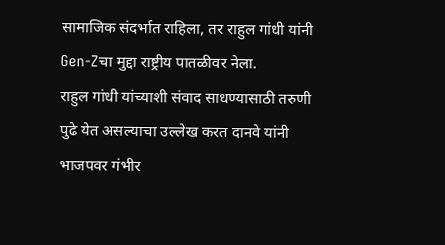सामाजिक संदर्भात राहिला, तर राहुल गांधी यांनी Gen-Zचा मुद्दा राष्ट्रीय पातळीवर नेला.
राहुल गांधी यांच्याशी संवाद साधण्यासाठी तरुणी पुढे येत असल्याचा उल्लेख करत दानवे यांनी भाजपवर गंभीर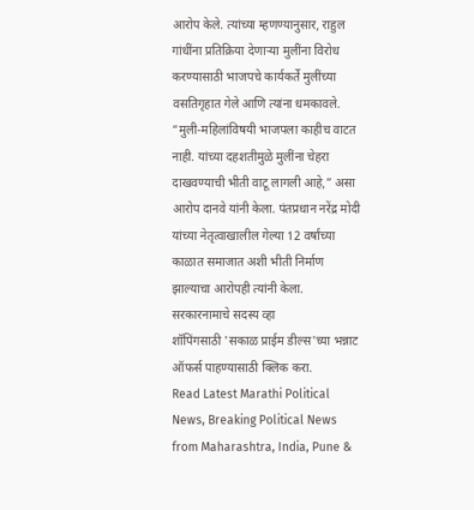आरोप केले. त्यांच्या म्हणण्यानुसार, राहुल गांधींना प्रतिक्रिया देणाऱ्या मुलींना विरोध करण्यासाठी भाजपचे कार्यकर्ते मुलींच्या वसतिगृहात गेले आणि त्यांना धमकावले.
“मुली-महिलांविषयी भाजपला काहीच वाटत नाही. यांच्या दहशतीमुळे मुलींना चेहरा दाखवण्याची भीती वाटू लागली आहे,” असा आरोप दानवे यांनी केला. पंतप्रधान नरेंद्र मोदी यांच्या नेतृत्वाखालील गेल्या 12 वर्षांच्या काळात समाजात अशी भीती निर्माण झाल्याचा आरोपही त्यांनी केला.
सरकारनामाचे सदस्य व्हा
शॉपिंगसाठी 'सकाळ प्राईम डील्स'च्या भन्नाट ऑफर्स पाहण्यासाठी क्लिक करा.
Read Latest Marathi Political News, Breaking Political News from Maharashtra, India, Pune &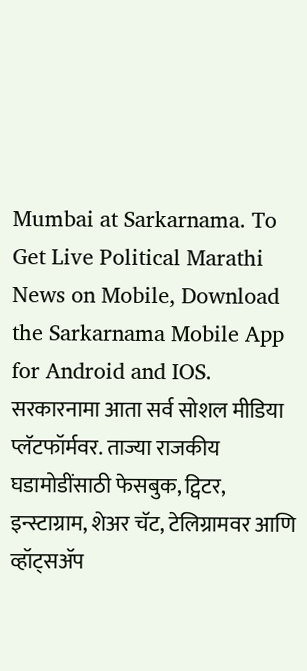Mumbai at Sarkarnama. To Get Live Political Marathi News on Mobile, Download the Sarkarnama Mobile App for Android and IOS. सरकारनामा आता सर्व सोशल मीडिया प्लॅटफॉर्मवर. ताज्या राजकीय घडामोडींसाठी फेसबुक, ट्विटर, इन्स्टाग्राम, शेअर चॅट, टेलिग्रामवर आणि व्हॉट्सॲप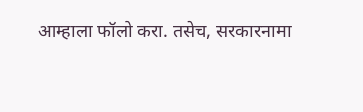आम्हाला फॉलो करा. तसेच, सरकारनामा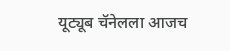यूट्यूब चॅनेलला आजच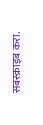सबस्क्राइब करा.